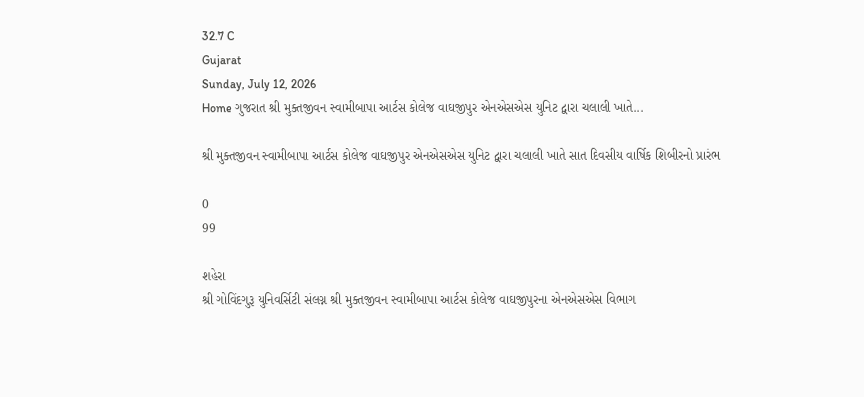32.7 C
Gujarat
Sunday, July 12, 2026
Home ગુજરાત શ્રી મુક્તજીવન સ્વામીબાપા આર્ટસ કોલેજ વાઘજીપુર એનએસએસ યુનિટ દ્વારા ચલાલી ખાતે...

શ્રી મુક્તજીવન સ્વામીબાપા આર્ટસ કોલેજ વાઘજીપુર એનએસએસ યુનિટ દ્વારા ચલાલી ખાતે સાત દિવસીય વાર્ષિક શિબીરનો પ્રારંભ

0
99

શહેરા
શ્રી ગોવિંદગુરૂ યુનિવર્સિટી સંલગ્ન શ્રી મુક્તજીવન સ્વામીબાપા આર્ટસ કોલેજ વાઘજીપુરના એનએસએસ વિભાગ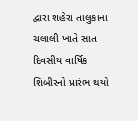દ્વારા શહેરા તાલુકાના ચલાલી ખાતે સાત દિવસીય વાર્ષિક શિબીરનો પ્રારંભ થયો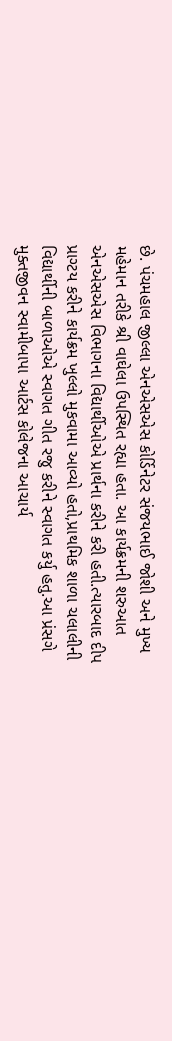છે. પંચમહાલ જીલ્લા એનએસએસ કોર્ડિનેટર સંજયભાઈ જોશી અને મુખ્ય મહેમાન તરીકે શ્રી વાઘેલા ઉપસ્થિત રહ્યા હતા. આ કાર્યક્રમની શરુઆત એનએસએસ વિભાગના વિદ્યાર્થીઓએ પ્રાર્થના કરીને કરી હતી.ત્યારબાદ દીપ પ્રાગ્ટય કરીને કાર્યક્રમ ખુલ્લો મુકવામા આવ્યો હતો,પ્રાથમિક શાળા ચલાલીની વિદ્યાર્થીની બાળાઓએ સ્વાગત ગીત રજુ કરીને સ્વાગત કર્યુ હતુ.આ પ્રંસગે મુક્તજીવન સ્વામીબાપા આર્ટસ કોલેજના આચાર્ય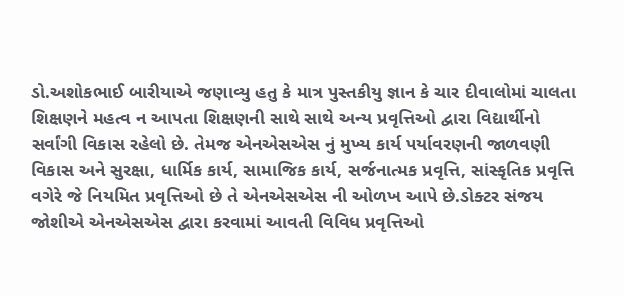ડો.અશોકભાઈ બારીયાએ જણાવ્યુ હતુ કે માત્ર પુસ્તકીયુ જ્ઞાન કે ચાર દીવાલોમાં ચાલતા શિક્ષણને મહત્વ ન આપતા શિક્ષણની સાથે સાથે અન્ય પ્રવૃત્તિઓ દ્વારા વિદ્યાર્થીનો સર્વાંગી વિકાસ રહેલો છે. તેમજ એનએસએસ નું મુખ્ય કાર્ય પર્યાવરણની જાળવણી વિકાસ અને સુરક્ષા, ધાર્મિક કાર્ય, સામાજિક કાર્ય, સર્જનાત્મક પ્રવૃત્તિ, સાંસ્કૃતિક પ્રવૃત્તિ વગેરે જે નિયમિત પ્રવૃત્તિઓ છે તે એનએસએસ ની ઓળખ આપે છે.ડોક્ટર સંજય જોશીએ એનએસએસ દ્વારા કરવામાં આવતી વિવિધ પ્રવૃત્તિઓ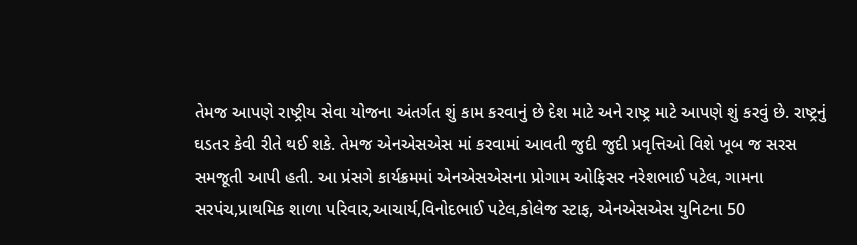તેમજ આપણે રાષ્ટ્રીય સેવા યોજના અંતર્ગત શું કામ કરવાનું છે દેશ માટે અને રાષ્ટ્ર માટે આપણે શું કરવું છે. રાષ્ટ્રનું ઘડતર કેવી રીતે થઈ શકે. તેમજ એનએસએસ માં કરવામાં આવતી જુદી જુદી પ્રવૃત્તિઓ વિશે ખૂબ જ સરસ સમજૂતી આપી હતી. આ પ્રંસગે કાર્યક્રમમાં એનએસએસના પ્રોગામ ઓફિસર નરેશભાઈ પટેલ, ગામના સરપંચ,પ્રાથમિક શાળા પરિવાર,આચાર્ય,વિનોદભાઈ પટેલ,કોલેજ સ્ટાફ, એનએસએસ યુનિટના 50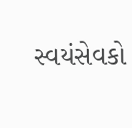સ્વયંસેવકો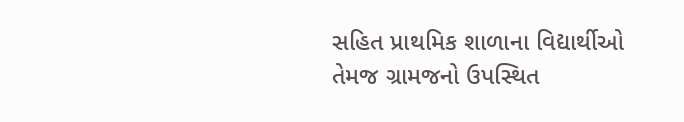સહિત પ્રાથમિક શાળાના વિદ્યાર્થીઓ તેમજ ગ્રામજનો ઉપસ્થિત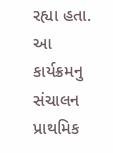રહ્યા હતા. આ કાર્યક્રમનુ સંચાલન પ્રાથમિક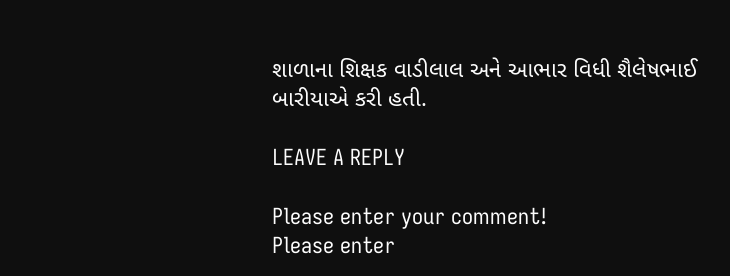શાળાના શિક્ષક વાડીલાલ અને આભાર વિધી શૈલેષભાઈ બારીયાએ કરી હતી.

LEAVE A REPLY

Please enter your comment!
Please enter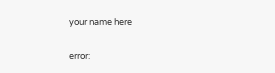your name here

error: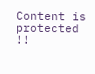Content is protected !!